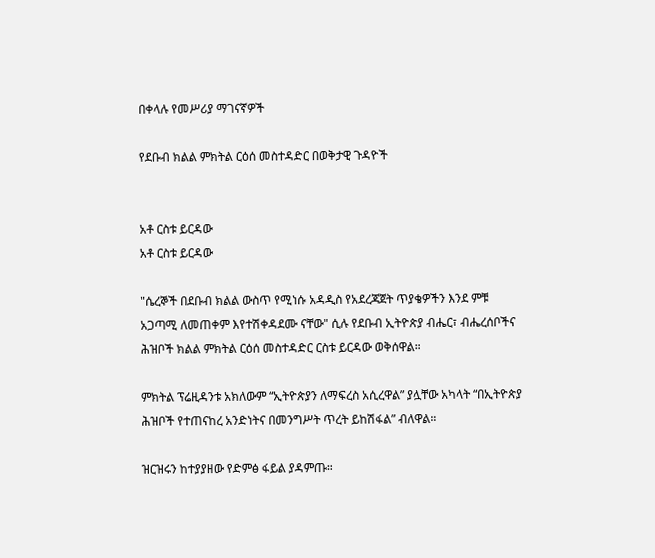በቀላሉ የመሥሪያ ማገናኛዎች

የደቡብ ክልል ምክትል ርዕሰ መስተዳድር በወቅታዊ ጉዳዮች


አቶ ርስቱ ይርዳው
አቶ ርስቱ ይርዳው

"ሴረኞች በደቡብ ክልል ውስጥ የሚነሱ አዳዲስ የአደረጃጀት ጥያቄዎችን እንደ ምቹ አጋጣሚ ለመጠቀም እየተሽቀዳደሙ ናቸው" ሲሉ የደቡብ ኢትዮጵያ ብሔር፣ ብሔረሰቦችና ሕዝቦች ክልል ምክትል ርዕሰ መስተዳድር ርስቱ ይርዳው ወቅሰዋል።

ምክትል ፕሬዚዳንቱ አክለውም “ኢትዮጵያን ለማፍረስ አሲረዋል” ያሏቸው አካላት “በኢትዮጵያ ሕዝቦች የተጠናከረ አንድነትና በመንግሥት ጥረት ይከሽፋል” ብለዋል።

ዝርዝሩን ከተያያዘው የድምፅ ፋይል ያዳምጡ።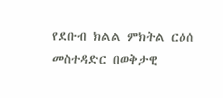የደቡብ ክልል ምክትል ርዕሰ መስተዳድር በወቅታዊ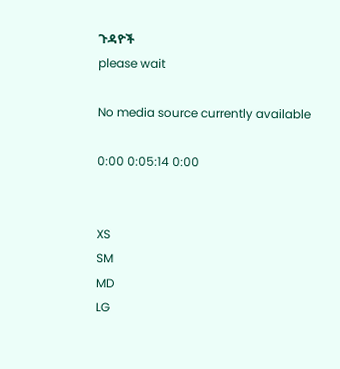ጉዳዮች
please wait

No media source currently available

0:00 0:05:14 0:00


XS
SM
MD
LG